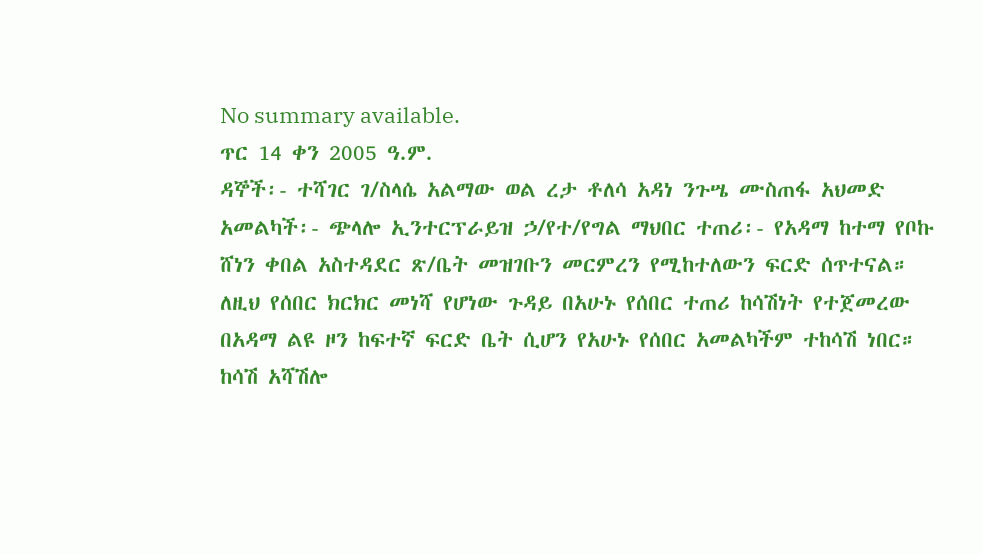No summary available.
ጥር 14 ቀን 2005 ዓ.ም.
ዳኞች፡- ተሻገር ገ/ስላሴ አልማው ወል ረታ ቶለሳ አዳነ ንጉሤ ሙስጠፋ አህመድ አመልካች፡- ጭላሎ ኢንተርፕራይዝ ኃ/የተ/የግል ማህበር ተጠሪ፡- የአዳማ ከተማ የቦኩ ሸነን ቀበል አስተዳደር ጽ/ቤት መዝገቡን መርምረን የሚከተለውን ፍርድ ሰጥተናል።
ለዚህ የሰበር ክርክር መነሻ የሆነው ጉዳይ በአሁኑ የሰበር ተጠሪ ከሳሽነት የተጀመረው በአዳማ ልዩ ዞን ከፍተኛ ፍርድ ቤት ሲሆን የአሁኑ የሰበር አመልካችም ተከሳሽ ነበር። ከሳሽ አሻሽሎ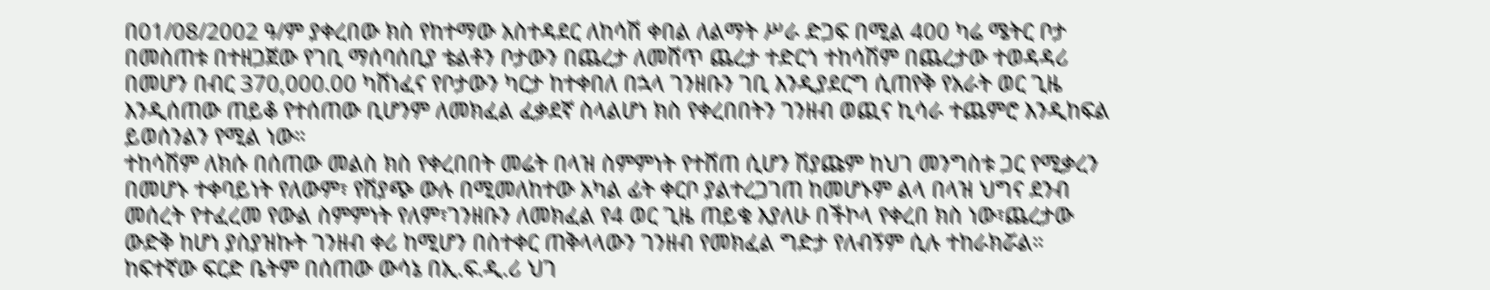በ01/08/2002 ዓ/ም ያቀረበው ክስ የከተማው አስተዳደር ለከሳሽ ቀበል ለልማት ሥራ ድጋፍ በሚል 400 ካሬ ሜትር ቦታ በመስጠቱ በተዘጋጀው የገቢ ማሰባሰቢያ ቴልቶን ቦታውን በጨረታ ለመሸጥ ጨረታ ተድርጎ ተከሳሽም በጨረታው ተወዳዳሪ በመሆን በብር 370,000.00 ካሸነፈና የቦታውን ካርታ ከተቀበለ በኋላ ገንዘቡን ገቢ እንዲያደርግ ሲጠየቅ የአራት ወር ጊዜ እንዲሰጠው ጠይቆ የተሰጠው ቢሆንም ለመክፈል ፈቃደኛ ስላልሆነ ክስ የቀረበበትን ገንዘብ ወጪና ኪሳራ ተጨምሮ እንዲከፍል ይወሰንልን የሚል ነው።
ተከሳሽም ለክሱ በሰጠው መልስ ክስ የቀረበበት መሬት በላዝ ስምምነት የተሸጠ ሲሆን ሽያጩም ከህገ መንግስቱ ጋር የሚቃረን በመሆኑ ተቀባይነት የለውም፣ የሽያጭ ውሉ በሚመለከተው አካል ፊት ቀርቦ ያልተረጋገጠ ከመሆኑም ልላ በላዝ ህግና ደንብ መሰረት የተፈረመ የውል ስምምነት የለም፣ገንዘቡን ለመክፈል የ4 ወር ጊዜ ጠይቄ እያለሁ በችኮላ የቀረበ ክስ ነው፣ጨረታው ውድቅ ከሆነ ያስያዝኩት ገንዘብ ቀሪ ከሚሆን በስተቀር ጠቅላላውን ገንዘብ የመክፈል ግድታ የለብኝም ሲሉ ተከራክሯል።
ከፍተኛው ፍርድ ቤትም በሰጠው ውሳኔ በኢ.ፍ.ዲ.ሪ ህገ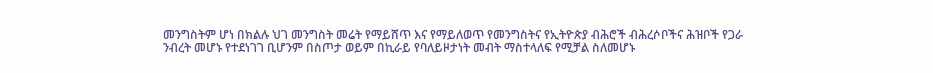መንግስትም ሆነ በክልሉ ህገ መንግስት መሬት የማይሸጥ እና የማይለወጥ የመንግስትና የኢትዮጵያ ብሕሮች ብሕረሶቦችና ሕዝቦች የጋራ ንብረት መሆኑ የተደነገገ ቢሆንም በስጦታ ወይም በኪራይ የባለይዞታነት መብት ማስተላለፍ የሚቻል ስለመሆኑ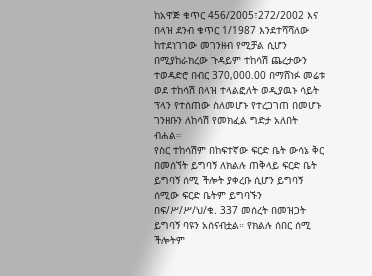ከአዋጅ ቁጥር 456/2005፣272/2002 እና በላዝ ደንብ ቁጥር 1/1987 እንደተሻሻለው ከተደነገገው መገንዘብ የሚቻል ሲሆን በሚያከራክረው ጉዳይም ተከሳሽ ጨረታውን ተወዳድሮ በብር 370,000.00 በማሸነፉ መሬቱ ወደ ተከሳሽ በላዝ ተላልፎለት ወዲያዉኑ ሳይት ፕላን የተሰጠው ስለመሆኑ የተረጋገጠ በመሆኑ ገንዘቡን ለከሳሽ የመክፈል ግድታ አለበት ብሐል።
የስር ተከሳሽም በከፍተኛው ፍርድ ቤት ውሳኔ ቅር በመሰኘት ይግባኝ ለክልሉ ጠቅላይ ፍርድ ቤት ይግባኝ ሰሚ ችሎት ያቀረቡ ሲሆን ይግባኝ ሰሚው ፍርድ ቤትም ይግባኙን በፍ/ሥ/ሥ/ህ/ቁ. 337 መሰረት በመዝጋት ይግባኝ ባዩን አሰናብቷል። የክልሉ ሰበር ሰሚ ችሎትም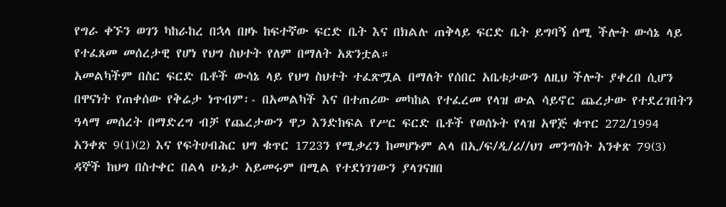የግራ ቀኙን ወገን ካከራከረ በኋላ በዞኑ ከፍተኛው ፍርድ ቤት እና በክልሉ ጠቅላይ ፍርድ ቤት ይግባኝ ሰሚ ችሎት ውሳኔ ላይ የተፈጸመ መሰረታዊ የሆነ የህግ ስህተት የለም በማለት አጽንቷል።
አመልካችም በስር ፍርድ ቤቶች ውሳኔ ላይ የህግ ስህተት ተፈጽሟል በማለት የሰበር አቤቱታውን ለዚህ ችሎት ያቀረበ ሲሆን በዋናነት የጠቀሰው የቅሬታ ነጥብም፡- በአመልካች እና በተጠሪው መካከል የተፈረመ የላዝ ውል ሳይኖር ጨረታው የተደረገበትን ዓላማ መሰረት በማድረግ ብቻ የጨረታውን ዋጋ እንድከፍል የሥር ፍርድ ቤቶች የወሰኑት የላዝ አዋጅ ቁጥር 272/1994 አንቀጽ 9(1)(2) እና የፍትሀብሕር ህግ ቁጥር 1723ን የሚቃረን ከመሆኑም ልላ በኢ/ፍ/ዲ/ሪ//ህገ መንግስት አንቀጽ 79(3) ዳኞች ከህግ በስተቀር በልላ ሁኔታ አይመሩም በሚል የተደነገገውን ያላገናዘበ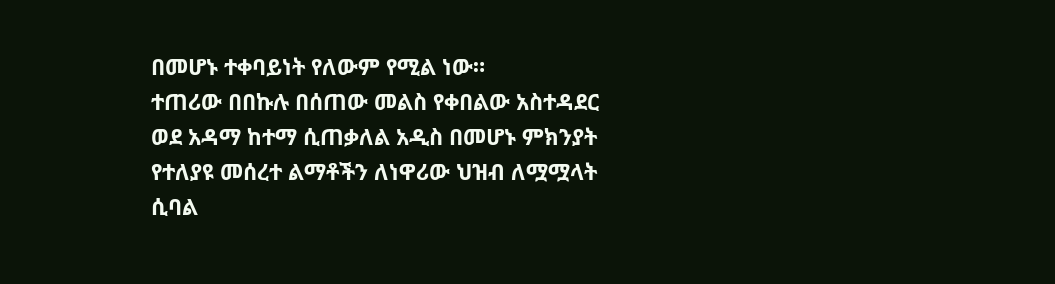በመሆኑ ተቀባይነት የለውም የሚል ነው።
ተጠሪው በበኩሉ በሰጠው መልስ የቀበልው አስተዳደር ወደ አዳማ ከተማ ሲጠቃለል አዲስ በመሆኑ ምክንያት የተለያዩ መሰረተ ልማቶችን ለነዋሪው ህዝብ ለሟሟላት ሲባል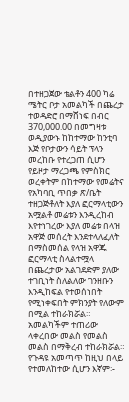በተዘጋጀው ቴልቶን 400 ካሬ ሜትር ቦታ አመልካች በጨረታ ተወዳድሮ በማሸነፍ በብር 370,000.00 በመግዛቱ ወዲያውኑ ከከተማው ከንቲባ እጅ የቦታውን ሳይት ፕላን መረከቡ የተረጋጠ ሲሆን የይዞታ ማረጋጫ የምስክር ወረቀትም በከተማው የመሬትና የአካባቢ ጥበቃ ጽ/ቤት ተዘጋጅቶለት እያለ ፎርማላቲውን አሟልቶ መሬቱን እንዲረከብ እየተነገረው እያለ መሬቱ በላዝ አዋጅ መሰረት እንደተላለፈለት በማስመሰል የላዝ አዋጁ ፎርማላቲ ስላልተሟላ በጨረታው አልገደድም ያለው ተገቢነት ስለልለው ገንዘቡን እንዲከፍል የተወሰነበት የሚነቀፍበት ምክንያት የለውም በሚል ተከራክሯል። አመልካችም ተጠሪው ላቀረበው መልስ የመልስ መልስ በማቅረብ ተከራክሯል።
የጉዳዩ አመጣጥ ከዚህ በላይ የተመለከተው ሲሆን እኛም፡-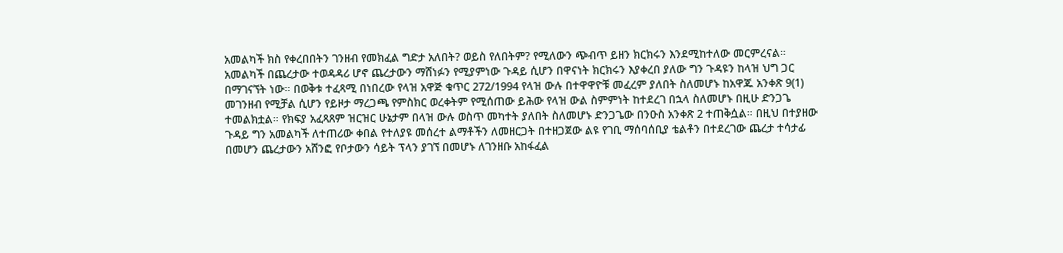አመልካች ክስ የቀረበበትን ገንዘብ የመክፈል ግድታ አለበት? ወይስ የለበትም? የሚለውን ጭብጥ ይዘን ክርክሩን እንደሚከተለው መርምረናል።
አመልካች በጨረታው ተወዳዳሪ ሆኖ ጨረታውን ማሸነፉን የሚያምነው ጉዳይ ሲሆን በዋናነት ክርክሩን እያቀረበ ያለው ግን ጉዳዩን ከላዝ ህግ ጋር በማገናኘት ነው። በወቅቱ ተፈጻሚ በነበረው የላዝ አዋጅ ቁጥር 272/1994 የላዝ ውሉ በተዋዋዮቹ መፈረም ያለበት ስለመሆኑ ከአዋጁ አንቀጽ 9(1) መገንዘብ የሚቻል ሲሆን የይዞታ ማረጋጫ የምስክር ወረቀትም የሚሰጠው ይሕው የላዝ ውል ስምምነት ከተደረገ በኋላ ስለመሆኑ በዚሁ ድንጋጌ ተመልክቷል። የክፍያ አፈጻጸም ዝርዝር ሁኔታም በላዝ ውሉ ወስጥ መካተት ያለበት ስለመሆኑ ድንጋጌው በንዑስ አንቀጽ 2 ተጠቅሷል። በዚህ በተያዘው ጉዳይ ግን አመልካች ለተጠሪው ቀበል የተለያዩ መሰረተ ልማቶችን ለመዘርጋት በተዘጋጀው ልዩ የገቢ ማሰባሰቢያ ቴልቶን በተደረገው ጨረታ ተሳታፊ በመሆን ጨረታውን አሸንፎ የቦታውን ሳይት ፕላን ያገኘ በመሆኑ ለገንዘቡ አከፋፈል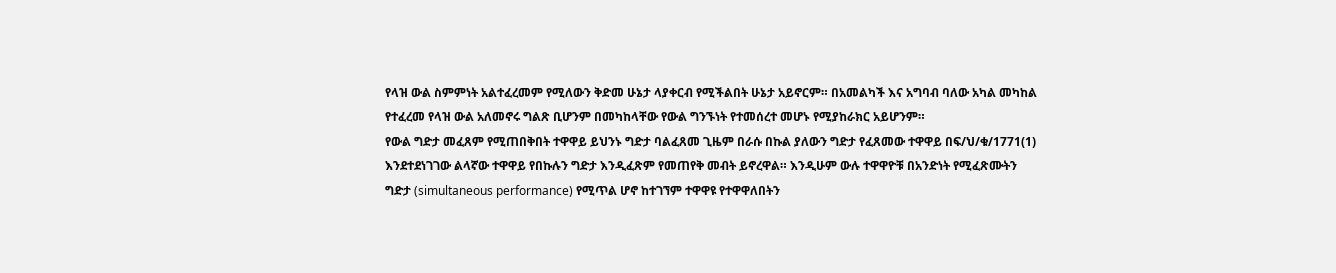የላዝ ውል ስምምነት አልተፈረመም የሚለውን ቅድመ ሁኔታ ላያቀርብ የሚችልበት ሁኔታ አይኖርም። በአመልካች እና አግባብ ባለው አካል መካከል የተፈረመ የላዝ ውል አለመኖሩ ግልጽ ቢሆንም በመካከላቸው የውል ግንኙነት የተመሰረተ መሆኑ የሚያከራክር አይሆንም።
የውል ግድታ መፈጸም የሚጠበቅበት ተዋዋይ ይህንኑ ግድታ ባልፈጸመ ጊዜም በራሱ በኩል ያለውን ግድታ የፈጸመው ተዋዋይ በፍ/ህ/ቁ/1771(1) እንደተደነገገው ልላኛው ተዋዋይ የበኩሉን ግድታ እንዲፈጽም የመጠየቅ መብት ይኖረዋል። እንዲሁም ውሉ ተዋዋዮቹ በአንድነት የሚፈጽሙትን ግድታ (simultaneous performance) የሚጥል ሆኖ ከተገኘም ተዋዋዩ የተዋዋለበትን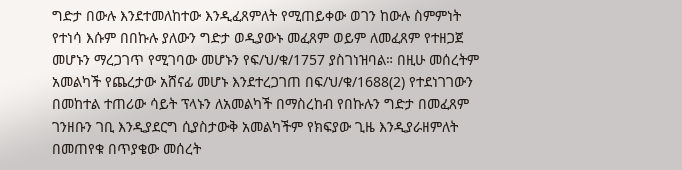ግድታ በውሉ እንደተመለከተው እንዲፈጸምለት የሚጠይቀው ወገን ከውሉ ስምምነት የተነሳ እሱም በበኩሉ ያለውን ግድታ ወዲያውኑ መፈጸም ወይም ለመፈጸም የተዘጋጀ መሆኑን ማረጋገጥ የሚገባው መሆኑን የፍ/ህ/ቁ/1757 ያስገነዝባል። በዚሁ መሰረትም አመልካች የጨረታው አሸናፊ መሆኑ እንደተረጋገጠ በፍ/ህ/ቁ/1688(2) የተደነገገውን በመከተል ተጠሪው ሳይት ፕላኑን ለአመልካች በማስረከብ የበኩሉን ግድታ በመፈጸም ገንዘቡን ገቢ እንዲያደርግ ሲያስታውቅ አመልካችም የክፍያው ጊዜ እንዲያራዘምለት በመጠየቁ በጥያቄው መሰረት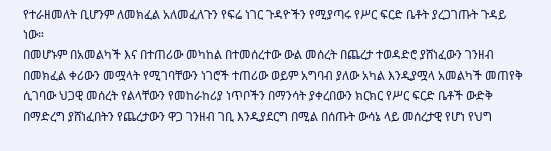የተራዘመለት ቢሆንም ለመክፈል አለመፈለጉን የፍሬ ነገር ጉዳዮችን የሚያጣሩ የሥር ፍርድ ቤቶት ያረጋገጡት ጉዳይ ነው።
በመሆኑም በአመልካች እና በተጠሪው መካከል በተመሰረተው ውል መሰረት በጨረታ ተወዳድሮ ያሸነፈውን ገንዘብ በመክፈል ቀሪውን መሟላት የሚገባቸውን ነገሮች ተጠሪው ወይም አግባብ ያለው አካል እንዲያሟላ አመልካች መጠየቅ ሲገባው ህጋዊ መሰረት የልላቸውን የመከራከሪያ ነጥቦችን በማንሳት ያቀረበውን ክርክር የሥር ፍርድ ቤቶች ውድቅ በማድረግ ያሸነፈበትን የጨረታውን ዋጋ ገንዘብ ገቢ እንዲያደርግ በሚል በሰጡት ውሳኔ ላይ መሰረታዊ የሆነ የህግ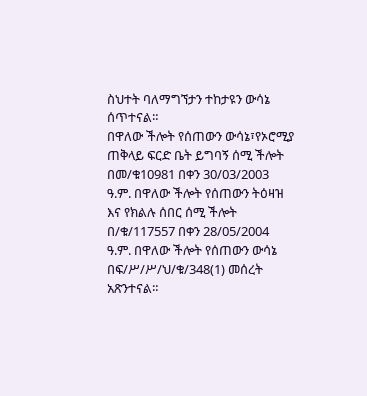ስህተት ባለማግኘታን ተከታዩን ውሳኔ ሰጥተናል።
በዋለው ችሎት የሰጠውን ውሳኔ፣የኦሮሚያ ጠቅላይ ፍርድ ቤት ይግባኝ ሰሚ ችሎት በመ/ቁ10981 በቀን 30/03/2003 ዓ.ም. በዋለው ችሎት የሰጠውን ትዕዛዝ እና የክልሉ ሰበር ሰሚ ችሎት በ/ቁ/117557 በቀን 28/05/2004 ዓ.ም. በዋለው ችሎት የሰጠውን ውሳኔ በፍ/ሥ/ሥ/ህ/ቁ/348(1) መሰረት አጽንተናል።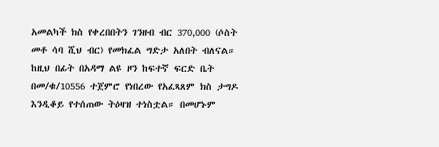አመልካች ክስ የቀረበበትን ገንዘብ ብር 370,000 (ሶስት መቶ ሳባ ሺህ ብር) የመክፈል ግድታ አለበት ብለናል።
ከዚህ በፊት በአዳማ ልዩ ዞን ከፍተኛ ፍርድ ቤት በመ/ቁ/10556 ተጀምሮ የነበረው የአፈጻጸም ክስ ታግዶ እንዲቆይ የተሰጠው ትዕዛዝ ተነስቷል። በመሆኑም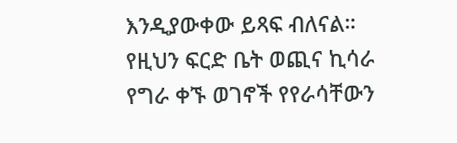እንዲያውቀው ይጻፍ ብለናል።
የዚህን ፍርድ ቤት ወጪና ኪሳራ የግራ ቀኙ ወገኖች የየራሳቸውን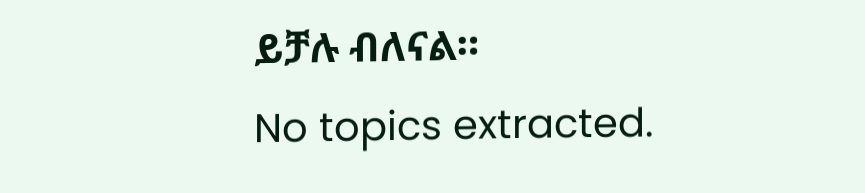ይቻሉ ብለናል።
No topics extracted.